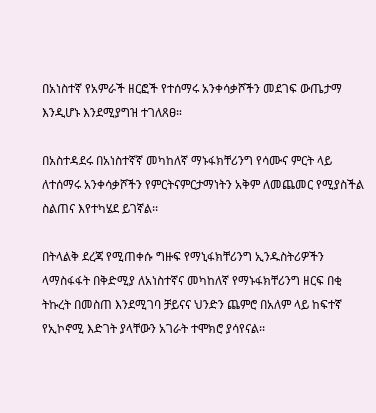በአነስተኛ የአምራች ዘርፎች የተሰማሩ አንቀሳቃሾችን መደገፍ ውጤታማ እንዲሆኑ እንደሚያግዝ ተገለጸፀ።

በአስተዳደሩ በአነስተኛኛ መካከለኛ ማኑፋክቸሪንግ የሳሙና ምርት ላይ ለተሰማሩ አንቀሳቃሾችን የምርትናምርታማነትን አቅም ለመጨመር የሚያስችል ስልጠና እየተካሄደ ይገኛል፡፡

በትላልቅ ደረጃ የሚጠቀሱ ግዙፍ የማኒፋክቸሪንግ ኢንዱስትሪዎችን ላማስፋፋት በቅድሚያ ለአነስተኛና መካከለኛ የማኑፋክቸሪንግ ዘርፍ በቂ ትኩረት በመስጠ እንደሚገባ ቻይናና ህንድን ጨምሮ በአለም ላይ ከፍተኛ የኢኮኖሚ እድገት ያላቸውን አገራት ተሞክሮ ያሳየናል፡፡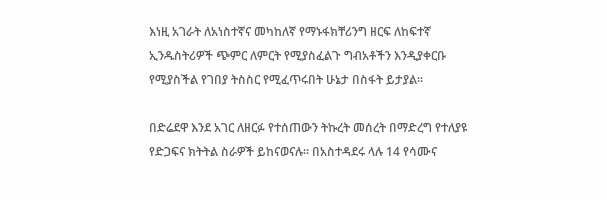እነዚ አገራት ለአነስተኛና መካከለኛ የማኑፋክቸሪንግ ዘርፍ ለከፍተኛ ኢንዱስትሪዎች ጭምር ለምርት የሚያስፈልጉ ግብአቶችን እንዲያቀርቡ የሚያስችል የገበያ ትስስር የሚፈጥሩበት ሁኔታ በስፋት ይታያል፡፡

በድሬደዋ እንደ አገር ለዘርፉ የተሰጠውን ትኩረት መሰረት በማድረግ የተለያዩ የድጋፍና ክትትል ስራዎች ይከናወናሉ፡፡ በአስተዳደሩ ላሉ 14 የሳሙና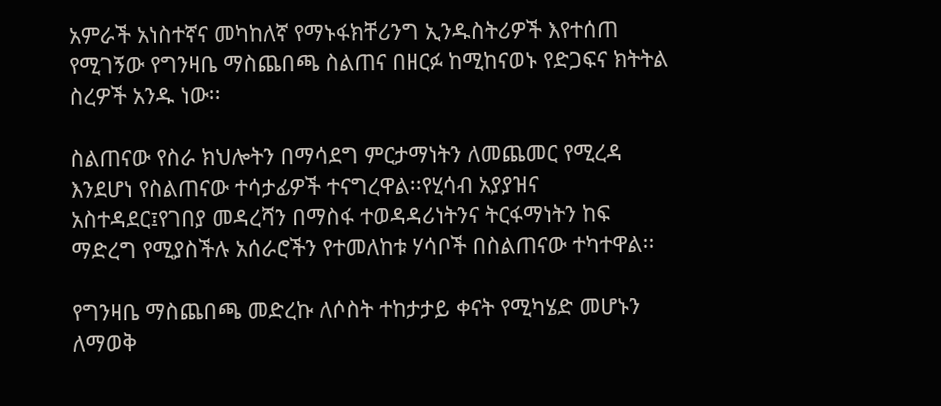አምራች አነስተኛና መካከለኛ የማኑፋክቸሪንግ ኢንዱስትሪዎች እየተሰጠ የሚገኝው የግንዛቤ ማስጨበጫ ስልጠና በዘርፉ ከሚከናወኑ የድጋፍና ክትትል ስረዎች አንዱ ነው፡፡

ስልጠናው የስራ ክህሎትን በማሳደግ ምርታማነትን ለመጨመር የሚረዳ እንደሆነ የስልጠናው ተሳታፊዎች ተናግረዋል፡፡የሂሳብ አያያዝና አስተዳደር፤የገበያ መዳረሻን በማስፋ ተወዳዳሪነትንና ትርፋማነትን ከፍ ማድረግ የሚያስችሉ አሰራሮችን የተመለከቱ ሃሳቦች በስልጠናው ተካተዋል፡፡

የግንዛቤ ማስጨበጫ መድረኩ ለሶስት ተከታታይ ቀናት የሚካሄድ መሆኑን ለማወቅ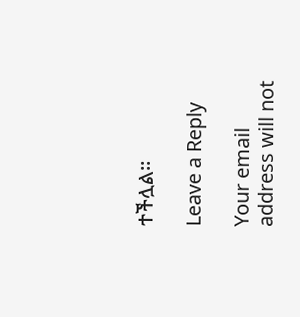ተችሏል፡፡

Leave a Reply

Your email address will not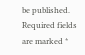be published. Required fields are marked *